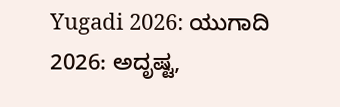Yugadi 2026: ಯುಗಾದಿ 2026: ಅದೃಷ್ಟ,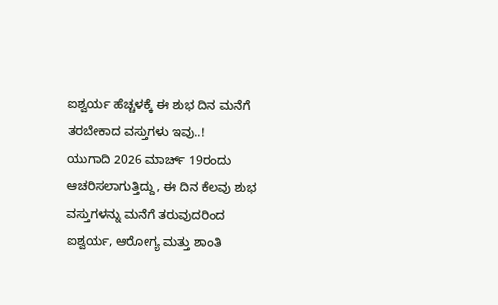ಐಶ್ವರ್ಯ ಹೆಚ್ಚಳಕ್ಕೆ ಈ ಶುಭ ದಿನ ಮನೆಗೆ ತರಬೇಕಾದ ವಸ್ತುಗಳು ಇವು..!
ಯುಗಾದಿ 2026 ಮಾರ್ಚ್ 19ರಂದು ಆಚರಿಸಲಾಗುತ್ತಿದ್ದು, ಈ ದಿನ ಕೆಲವು ಶುಭ ವಸ್ತುಗಳನ್ನು ಮನೆಗೆ ತರುವುದರಿಂದ ಐಶ್ವರ್ಯ, ಆರೋಗ್ಯ ಮತ್ತು ಶಾಂತಿ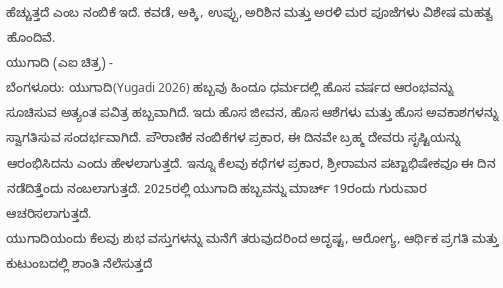ಹೆಚ್ಚುತ್ತದೆ ಎಂಬ ನಂಬಿಕೆ ಇದೆ. ಕವಡೆ, ಅಕ್ಕಿ, ಉಪ್ಪು, ಅರಿಶಿನ ಮತ್ತು ಅರಳಿ ಮರ ಪೂಜೆಗಳು ವಿಶೇಷ ಮಹತ್ವ ಹೊಂದಿವೆ.
ಯುಗಾದಿ (ಎಐ ಚಿತ್ರ) -
ಬೆಂಗಳೂರು: ಯುಗಾದಿ(Yugadi 2026) ಹಬ್ಬವು ಹಿಂದೂ ಧರ್ಮದಲ್ಲಿ ಹೊಸ ವರ್ಷದ ಆರಂಭವನ್ನು ಸೂಚಿಸುವ ಅತ್ಯಂತ ಪವಿತ್ರ ಹಬ್ಬವಾಗಿದೆ. ಇದು ಹೊಸ ಜೀವನ, ಹೊಸ ಆಶೆಗಳು ಮತ್ತು ಹೊಸ ಅವಕಾಶಗಳನ್ನು ಸ್ವಾಗತಿಸುವ ಸಂದರ್ಭವಾಗಿದೆ. ಪೌರಾಣಿಕ ನಂಬಿಕೆಗಳ ಪ್ರಕಾರ, ಈ ದಿನವೇ ಬ್ರಹ್ಮ ದೇವರು ಸೃಷ್ಟಿಯನ್ನು ಆರಂಭಿಸಿದನು ಎಂದು ಹೇಳಲಾಗುತ್ತದೆ. ಇನ್ನೂ ಕೆಲವು ಕಥೆಗಳ ಪ್ರಕಾರ, ಶ್ರೀರಾಮನ ಪಟ್ಟಾಭಿಷೇಕವೂ ಈ ದಿನ ನಡೆದಿತ್ತೆಂದು ನಂಬಲಾಗುತ್ತದೆ. 2025ರಲ್ಲಿ ಯುಗಾದಿ ಹಬ್ಬವನ್ನು ಮಾರ್ಚ್ 19ರಂದು ಗುರುವಾರ ಆಚರಿಸಲಾಗುತ್ತದೆ.
ಯುಗಾದಿಯಂದು ಕೆಲವು ಶುಭ ವಸ್ತುಗಳನ್ನು ಮನೆಗೆ ತರುವುದರಿಂದ ಅದೃಷ್ಟ, ಆರೋಗ್ಯ, ಆರ್ಥಿಕ ಪ್ರಗತಿ ಮತ್ತು ಕುಟುಂಬದಲ್ಲಿ ಶಾಂತಿ ನೆಲೆಸುತ್ತದೆ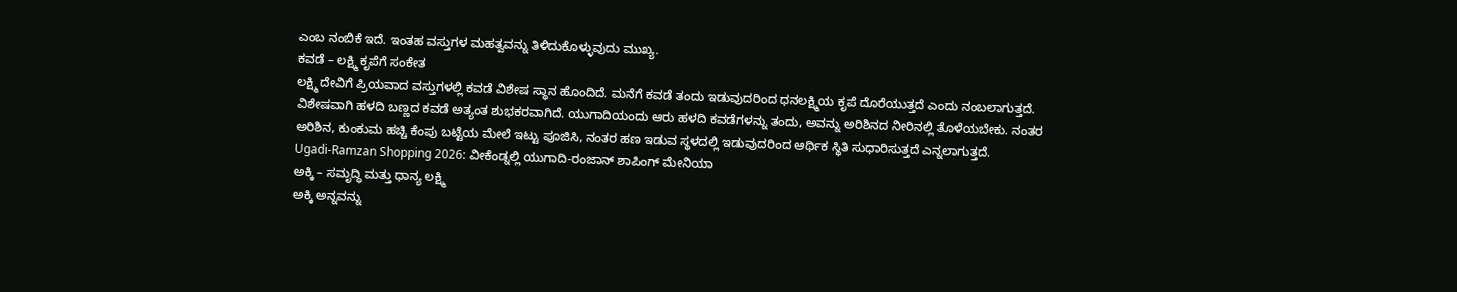ಎಂಬ ನಂಬಿಕೆ ಇದೆ. ಇಂತಹ ವಸ್ತುಗಳ ಮಹತ್ವವನ್ನು ತಿಳಿದುಕೊಳ್ಳುವುದು ಮುಖ್ಯ.
ಕವಡೆ – ಲಕ್ಷ್ಮಿ ಕೃಪೆಗೆ ಸಂಕೇತ
ಲಕ್ಷ್ಮಿ ದೇವಿಗೆ ಪ್ರಿಯವಾದ ವಸ್ತುಗಳಲ್ಲಿ ಕವಡೆ ವಿಶೇಷ ಸ್ಥಾನ ಹೊಂದಿದೆ. ಮನೆಗೆ ಕವಡೆ ತಂದು ಇಡುವುದರಿಂದ ಧನಲಕ್ಷ್ಮಿಯ ಕೃಪೆ ದೊರೆಯುತ್ತದೆ ಎಂದು ನಂಬಲಾಗುತ್ತದೆ. ವಿಶೇಷವಾಗಿ ಹಳದಿ ಬಣ್ಣದ ಕವಡೆ ಅತ್ಯಂತ ಶುಭಕರವಾಗಿದೆ. ಯುಗಾದಿಯಂದು ಆರು ಹಳದಿ ಕವಡೆಗಳನ್ನು ತಂದು, ಅವನ್ನು ಅರಿಶಿನದ ನೀರಿನಲ್ಲಿ ತೊಳೆಯಬೇಕು. ನಂತರ ಅರಿಶಿನ, ಕುಂಕುಮ ಹಚ್ಚಿ ಕೆಂಪು ಬಟ್ಟೆಯ ಮೇಲೆ ಇಟ್ಟು ಪೂಜಿಸಿ, ನಂತರ ಹಣ ಇಡುವ ಸ್ಥಳದಲ್ಲಿ ಇಡುವುದರಿಂದ ಆರ್ಥಿಕ ಸ್ಥಿತಿ ಸುಧಾರಿಸುತ್ತದೆ ಎನ್ನಲಾಗುತ್ತದೆ.
Ugadi-Ramzan Shopping 2026: ವೀಕೆಂಡ್ನಲ್ಲಿ ಯುಗಾದಿ-ರಂಜಾನ್ ಶಾಪಿಂಗ್ ಮೇನಿಯಾ
ಅಕ್ಕಿ – ಸಮೃದ್ಧಿ ಮತ್ತು ಧಾನ್ಯ ಲಕ್ಷ್ಮಿ
ಅಕ್ಕಿ ಅನ್ನವನ್ನು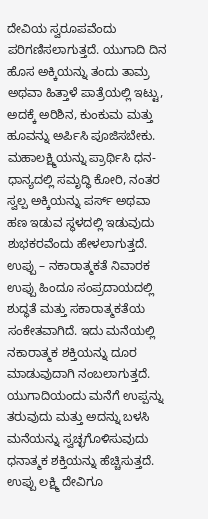ದೇವಿಯ ಸ್ವರೂಪವೆಂದು ಪರಿಗಣಿಸಲಾಗುತ್ತದೆ. ಯುಗಾದಿ ದಿನ ಹೊಸ ಅಕ್ಕಿಯನ್ನು ತಂದು ತಾಮ್ರ ಅಥವಾ ಹಿತ್ತಾಳೆ ಪಾತ್ರೆಯಲ್ಲಿ ಇಟ್ಟು, ಅದಕ್ಕೆ ಅರಿಶಿನ, ಕುಂಕುಮ ಮತ್ತು ಹೂವನ್ನು ಅರ್ಪಿಸಿ ಪೂಜಿಸಬೇಕು. ಮಹಾಲಕ್ಷ್ಮಿಯನ್ನು ಪ್ರಾರ್ಥಿಸಿ ಧನ-ಧಾನ್ಯದಲ್ಲಿ ಸಮೃದ್ಧಿ ಕೋರಿ, ನಂತರ ಸ್ವಲ್ಪ ಅಕ್ಕಿಯನ್ನು ಪರ್ಸ್ ಅಥವಾ ಹಣ ಇಡುವ ಸ್ಥಳದಲ್ಲಿ ಇಡುವುದು ಶುಭಕರವೆಂದು ಹೇಳಲಾಗುತ್ತದೆ.
ಉಪ್ಪು – ನಕಾರಾತ್ಮಕತೆ ನಿವಾರಕ
ಉಪ್ಪು ಹಿಂದೂ ಸಂಪ್ರದಾಯದಲ್ಲಿ ಶುದ್ಧತೆ ಮತ್ತು ಸಕಾರಾತ್ಮಕತೆಯ ಸಂಕೇತವಾಗಿದೆ. ಇದು ಮನೆಯಲ್ಲಿ ನಕಾರಾತ್ಮಕ ಶಕ್ತಿಯನ್ನು ದೂರ ಮಾಡುವುದಾಗಿ ನಂಬಲಾಗುತ್ತದೆ. ಯುಗಾದಿಯಂದು ಮನೆಗೆ ಉಪ್ಪನ್ನು ತರುವುದು ಮತ್ತು ಅದನ್ನು ಬಳಸಿ ಮನೆಯನ್ನು ಸ್ವಚ್ಛಗೊಳಿಸುವುದು ಧನಾತ್ಮಕ ಶಕ್ತಿಯನ್ನು ಹೆಚ್ಚಿಸುತ್ತದೆ. ಉಪ್ಪು ಲಕ್ಷ್ಮಿ ದೇವಿಗೂ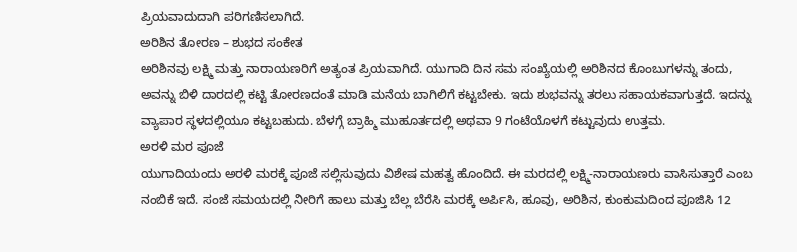ಪ್ರಿಯವಾದುದಾಗಿ ಪರಿಗಣಿಸಲಾಗಿದೆ.
ಅರಿಶಿನ ತೋರಣ – ಶುಭದ ಸಂಕೇತ
ಅರಿಶಿನವು ಲಕ್ಷ್ಮಿ ಮತ್ತು ನಾರಾಯಣರಿಗೆ ಅತ್ಯಂತ ಪ್ರಿಯವಾಗಿದೆ. ಯುಗಾದಿ ದಿನ ಸಮ ಸಂಖ್ಯೆಯಲ್ಲಿ ಅರಿಶಿನದ ಕೊಂಬುಗಳನ್ನು ತಂದು, ಅವನ್ನು ಬಿಳಿ ದಾರದಲ್ಲಿ ಕಟ್ಟಿ ತೋರಣದಂತೆ ಮಾಡಿ ಮನೆಯ ಬಾಗಿಲಿಗೆ ಕಟ್ಟಬೇಕು. ಇದು ಶುಭವನ್ನು ತರಲು ಸಹಾಯಕವಾಗುತ್ತದೆ. ಇದನ್ನು ವ್ಯಾಪಾರ ಸ್ಥಳದಲ್ಲಿಯೂ ಕಟ್ಟಬಹುದು. ಬೆಳಗ್ಗೆ ಬ್ರಾಹ್ಮಿ ಮುಹೂರ್ತದಲ್ಲಿ ಅಥವಾ 9 ಗಂಟೆಯೊಳಗೆ ಕಟ್ಟುವುದು ಉತ್ತಮ.
ಅರಳಿ ಮರ ಪೂಜೆ
ಯುಗಾದಿಯಂದು ಅರಳಿ ಮರಕ್ಕೆ ಪೂಜೆ ಸಲ್ಲಿಸುವುದು ವಿಶೇಷ ಮಹತ್ವ ಹೊಂದಿದೆ. ಈ ಮರದಲ್ಲಿ ಲಕ್ಷ್ಮಿ-ನಾರಾಯಣರು ವಾಸಿಸುತ್ತಾರೆ ಎಂಬ ನಂಬಿಕೆ ಇದೆ. ಸಂಜೆ ಸಮಯದಲ್ಲಿ ನೀರಿಗೆ ಹಾಲು ಮತ್ತು ಬೆಲ್ಲ ಬೆರೆಸಿ ಮರಕ್ಕೆ ಅರ್ಪಿಸಿ, ಹೂವು, ಅರಿಶಿನ, ಕುಂಕುಮದಿಂದ ಪೂಜಿಸಿ 12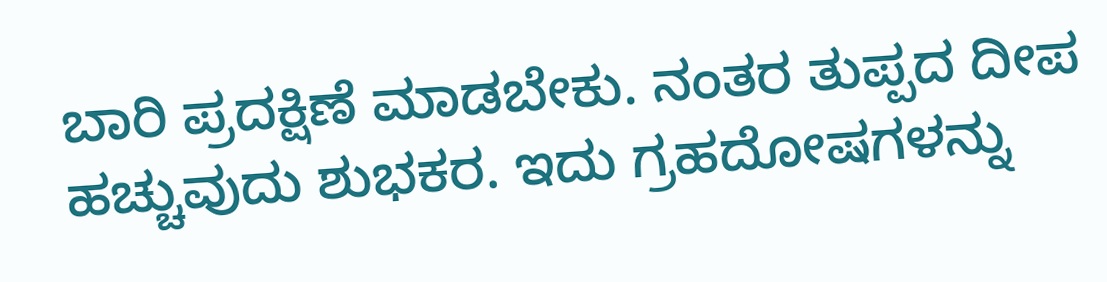ಬಾರಿ ಪ್ರದಕ್ಷಿಣೆ ಮಾಡಬೇಕು. ನಂತರ ತುಪ್ಪದ ದೀಪ ಹಚ್ಚುವುದು ಶುಭಕರ. ಇದು ಗ್ರಹದೋಷಗಳನ್ನು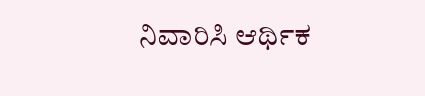ನಿವಾರಿಸಿ ಆರ್ಥಿಕ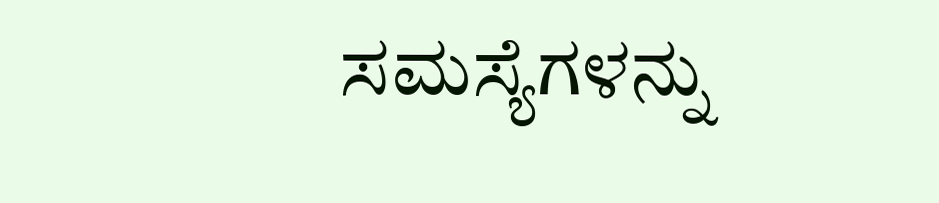ಸಮಸ್ಯೆಗಳನ್ನು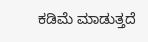ಕಡಿಮೆ ಮಾಡುತ್ತದೆ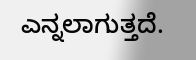ಎನ್ನಲಾಗುತ್ತದೆ.